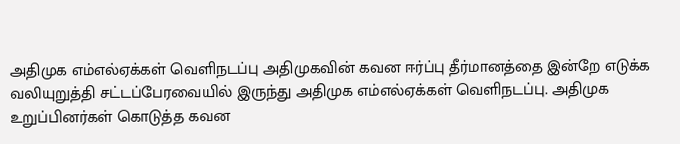அதிமுக எம்எல்ஏக்கள் வெளிநடப்பு அதிமுகவின் கவன ஈர்ப்பு தீர்மானத்தை இன்றே எடுக்க வலியுறுத்தி சட்டப்பேரவையில் இருந்து அதிமுக எம்எல்ஏக்கள் வெளிநடப்பு. அதிமுக உறுப்பினர்கள் கொடுத்த கவன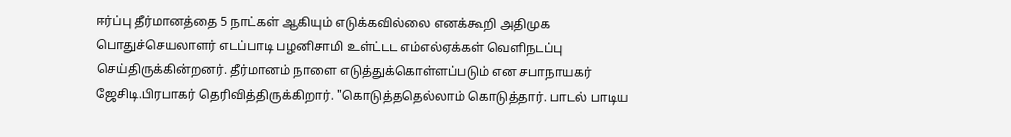ஈர்ப்பு தீர்மானத்தை 5 நாட்கள் ஆகியும் எடுக்கவில்லை எனக்கூறி அதிமுக பொதுச்செயலாளர் எடப்பாடி பழனிசாமி உள்ட்டட எம்எல்ஏக்கள் வெளிநடப்பு செய்திருக்கின்றனர். தீர்மானம் நாளை எடுத்துக்கொள்ளப்படும் என சபாநாயகர் ஜேசிடி.பிரபாகர் தெரிவித்திருக்கிறார். "கொடுத்ததெல்லாம் கொடுத்தார். பாடல் பாடிய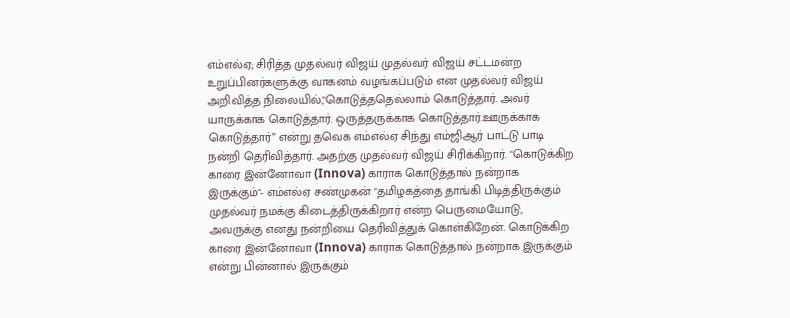எம்எல்ஏ; சிரித்த முதல்வர் விஜய் முதல்வர் விஜய் சட்டமன்ற உறுப்பினர்களுக்கு வாகனம் வழங்கப்படும் என முதல்வர் விஜய் அறிவித்த நிலையில்,"கொடுத்ததெல்லாம் கொடுத்தார். அவர் யாருக்காக கொடுத்தார். ஒருத்தருக்காக கொடுத்தார்.ஊருக்காக கொடுத்தார்” என்று தவெக எம்எல்ஏ சிந்து எம்ஜிஆர் பாட்டு பாடி நன்றி தெரிவித்தார். அதற்கு முதல்வர் விஜய் சிரிக்கிறார். "கொடுக்கிற காரை இன்னோவா (Innova) காராக கொடுத்தால் நன்றாக இருக்கும்"- எம்எல்ஏ சண்முகன் "தமிழகத்தை தாங்கி பிடித்திருக்கும் முதல்வர் நமக்கு கிடைத்திருக்கிறார் என்ற பெருமையோடு, அவருக்கு எனது நன்றியை தெரிவித்துக் கொள்கிறேன். கொடுக்கிற காரை இன்னோவா (Innova) காராக கொடுத்தால் நன்றாக இருக்கும் என்று பின்னால் இருக்கும்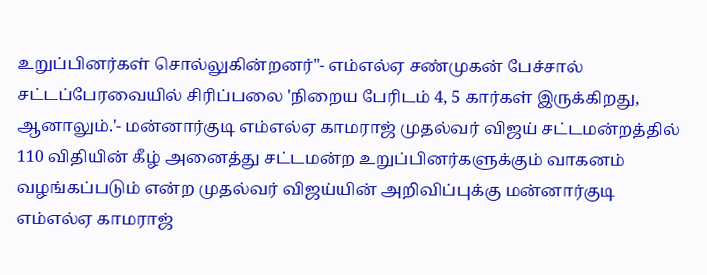உறுப்பினர்கள் சொல்லுகின்றனர்"- எம்எல்ஏ சண்முகன் பேச்சால் சட்டப்பேரவையில் சிரிப்பலை 'நிறைய பேரிடம் 4, 5 கார்கள் இருக்கிறது, ஆனாலும்.'- மன்னார்குடி எம்எல்ஏ காமராஜ் முதல்வர் விஜய் சட்டமன்றத்தில் 110 விதியின் கீழ் அனைத்து சட்டமன்ற உறுப்பினர்களுக்கும் வாகனம் வழங்கப்படும் என்ற முதல்வர் விஜய்யின் அறிவிப்புக்கு மன்னார்குடி எம்எல்ஏ காமராஜ்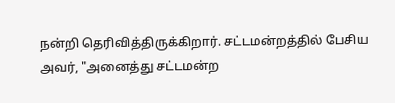நன்றி தெரிவித்திருக்கிறார். சட்டமன்றத்தில் பேசிய அவர், "அனைத்து சட்டமன்ற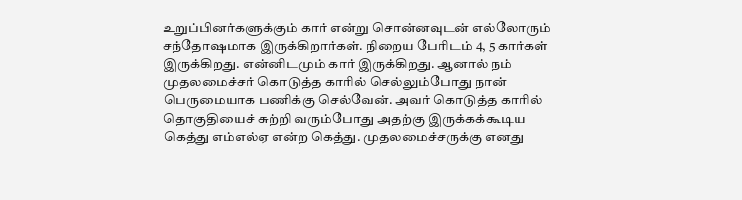உறுப்பினர்களுக்கும் கார் என்று சொன்னவுடன் எல்லோரும் சந்தோஷமாக இருக்கிறார்கள். நிறைய பேரிடம் 4, 5 கார்கள் இருக்கிறது. என்னிடமும் கார் இருக்கிறது. ஆனால் நம் முதலமைச்சர் கொடுத்த காரில் செல்லும்போது நான் பெருமையாக பணிக்கு செல்வேன். அவர் கொடுத்த காரில் தொகுதியைச் சுற்றி வரும்போது அதற்கு இருக்கக்கூடிய கெத்து எம்எல்ஏ என்ற கெத்து. முதலமைச்சருக்கு எனது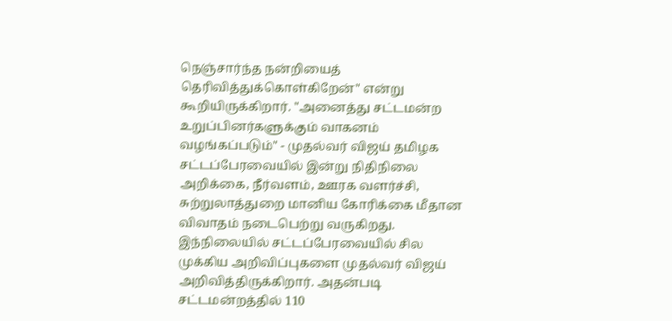நெஞ்சார்ந்த நன்றியைத் தெரிவித்துக்கொள்கிறேன்" என்று கூறியிருக்கிறார். "அனைத்து சட்டமன்ற உறுப்பினர்களுக்கும் வாகனம் வழங்கப்படும்" - முதல்வர் விஜய் தமிழக சட்டப்பேரவையில் இன்று நிதிநிலை அறிக்கை, நீர்வளம், ஊரக வளர்ச்சி, சுற்றுலாத்துறை மானிய கோரிக்கை மீதான விவாதம் நடைபெற்று வருகிறது. இந்நிலையில் சட்டப்பேரவையில் சில முக்கிய அறிவிப்புகளை முதல்வர் விஜய் அறிவித்திருக்கிறார். அதன்படி சட்டமன்றத்தில் 110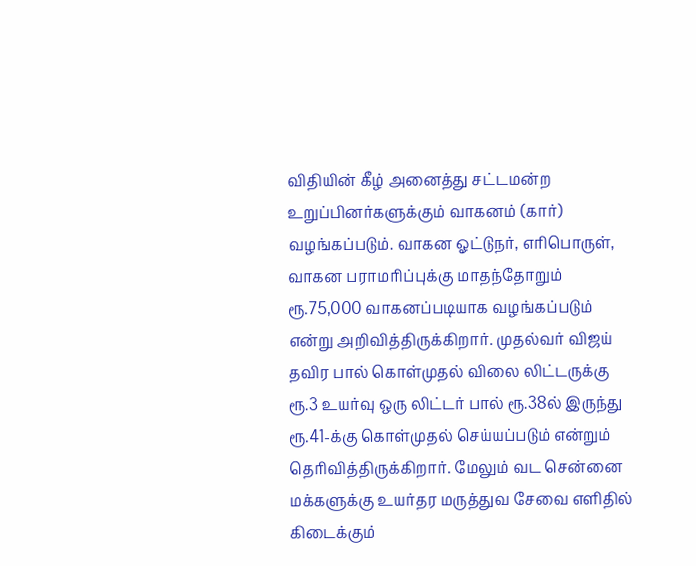விதியின் கீழ் அனைத்து சட்டமன்ற உறுப்பினர்களுக்கும் வாகனம் (கார்) வழங்கப்படும். வாகன ஓட்டுநர், எரிபொருள், வாகன பராமரிப்புக்கு மாதந்தோறும் ரூ.75,000 வாகனப்படியாக வழங்கப்படும் என்று அறிவித்திருக்கிறார். முதல்வர் விஜய் தவிர பால் கொள்முதல் விலை லிட்டருக்கு ரூ.3 உயர்வு ஒரு லிட்டர் பால் ரூ.38ல் இருந்து ரூ.41-க்கு கொள்முதல் செய்யப்படும் என்றும் தெரிவித்திருக்கிறார். மேலும் வட சென்னை மக்களுக்கு உயர்தர மருத்துவ சேவை எளிதில் கிடைக்கும்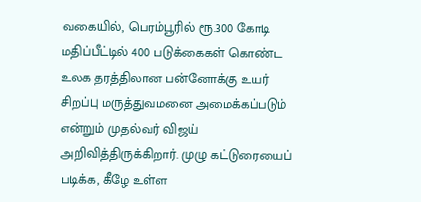வகையில், பெரம்பூரில் ரூ.300 கோடி மதிப்பீட்டில் 400 படுக்கைகள் கொண்ட உலக தரத்திலான பன்னோக்கு உயர் சிறப்பு மருத்துவமனை அமைக்கப்படும் என்றும் முதல்வர் விஜய் அறிவித்திருக்கிறார். முழு கட்டுரையைப் படிக்க, கீழே உள்ள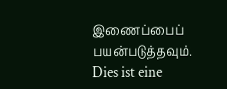இணைப்பைப் பயன்படுத்தவும்.
Dies ist eine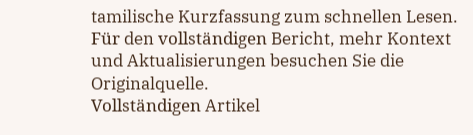tamilische Kurzfassung zum schnellen Lesen. Für den vollständigen Bericht, mehr Kontext und Aktualisierungen besuchen Sie die Originalquelle.
Vollständigen Artikel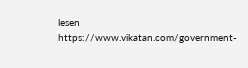lesen
https://www.vikatan.com/government-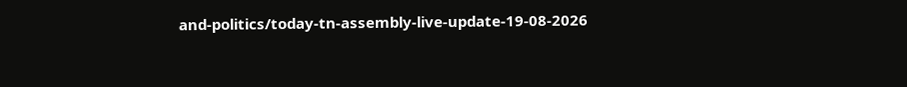and-politics/today-tn-assembly-live-update-19-08-2026